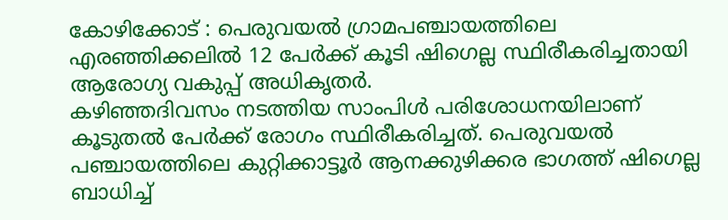കോഴിക്കോട് : പെരുവയൽ ഗ്രാമപഞ്ചായത്തിലെ എരഞ്ഞിക്കലിൽ 12 പേർക്ക് കൂടി ഷിഗെല്ല സ്ഥിരീകരിച്ചതായി ആരോഗ്യ വകുപ്പ് അധികൃതർ.
കഴിഞ്ഞദിവസം നടത്തിയ സാംപിൾ പരിശോധനയിലാണ് കൂടുതൽ പേർക്ക് രോഗം സ്ഥിരീകരിച്ചത്. പെരുവയൽ പഞ്ചായത്തിലെ കുറ്റിക്കാട്ടൂർ ആനക്കുഴിക്കര ഭാഗത്ത് ഷിഗെല്ല ബാധിച്ച്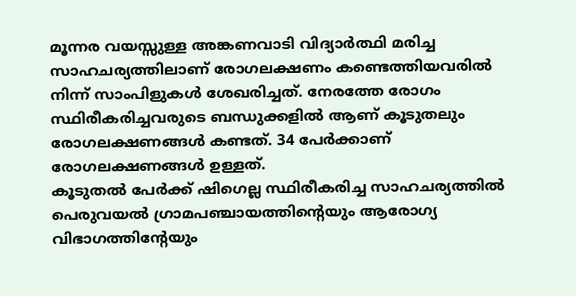മൂന്നര വയസ്സുള്ള അങ്കണവാടി വിദ്യാർത്ഥി മരിച്ച സാഹചര്യത്തിലാണ് രോഗലക്ഷണം കണ്ടെത്തിയവരിൽ നിന്ന് സാംപിളുകൾ ശേഖരിച്ചത്. നേരത്തേ രോഗം സ്ഥിരീകരിച്ചവരുടെ ബന്ധുക്കളിൽ ആണ് കൂടുതലും രോഗലക്ഷണങ്ങൾ കണ്ടത്. 34 പേർക്കാണ് രോഗലക്ഷണങ്ങൾ ഉള്ളത്.
കൂടുതൽ പേർക്ക് ഷിഗെല്ല സ്ഥിരീകരിച്ച സാഹചര്യത്തിൽ പെരുവയൽ ഗ്രാമപഞ്ചായത്തിന്റെയും ആരോഗ്യ വിഭാഗത്തിൻ്റേയും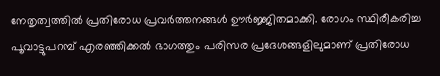നേതൃത്വത്തിൽ പ്രതിരോധ പ്രവർത്തനങ്ങൾ ഊർജ്ജിതമാക്കി. രോഗം സ്ഥിരീകരിച്ച പൂവാട്ടുപറമ്പ് എരഞ്ഞിക്കൽ ഭാഗത്തും പരിസര പ്രദേശങ്ങളിലുമാണ് പ്രതിരോധ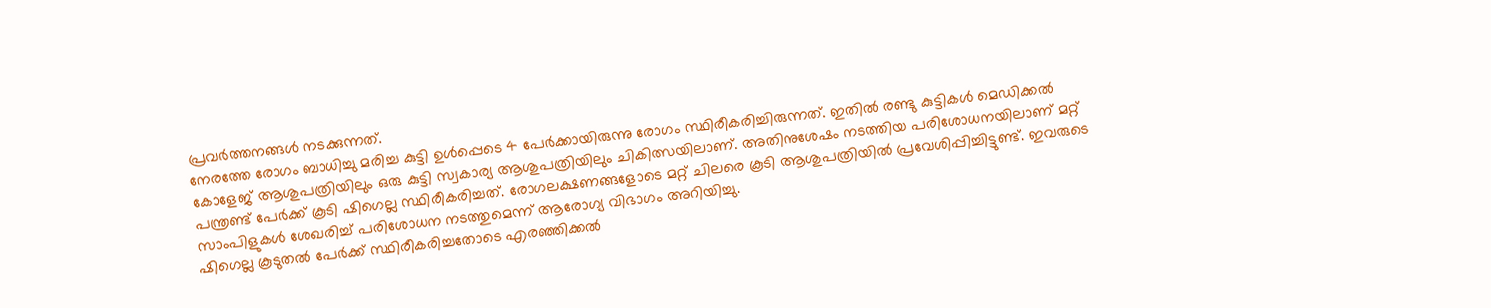പ്രവർത്തനങ്ങൾ നടക്കുന്നത്.
നേരത്തേ രോഗം ബാധിച്ചു മരിച്ച കുട്ടി ഉൾപ്പെടെ 4 പേർക്കായിരുന്നു രോഗം സ്ഥിരീകരിച്ചിരുന്നത്. ഇതിൽ രണ്ടു കുട്ടികൾ മെഡിക്കൽ കോളേജ് ആശുപത്രിയിലും ഒരു കുട്ടി സ്വകാര്യ ആശുപത്രിയിലും ചികിത്സയിലാണ്. അതിനുശേഷം നടത്തിയ പരിശോധനയിലാണ് മറ്റ് പന്ത്രണ്ട് പേർക്ക് കൂടി ഷിഗെല്ല സ്ഥിരീകരിച്ചത്. രോഗലക്ഷണങ്ങളോടെ മറ്റ് ചിലരെ കൂടി ആശുപത്രിയിൽ പ്രവേശിപ്പിച്ചിട്ടുണ്ട്. ഇവരുടെ സാംപിളുകൾ ശേഖരിച്ച് പരിശോധന നടത്തുമെന്ന് ആരോഗ്യ വിഭാഗം അറിയിച്ചു.
ഷിഗെല്ല കൂടുതൽ പേർക്ക് സ്ഥിരീകരിച്ചതോടെ എരഞ്ഞിക്കൽ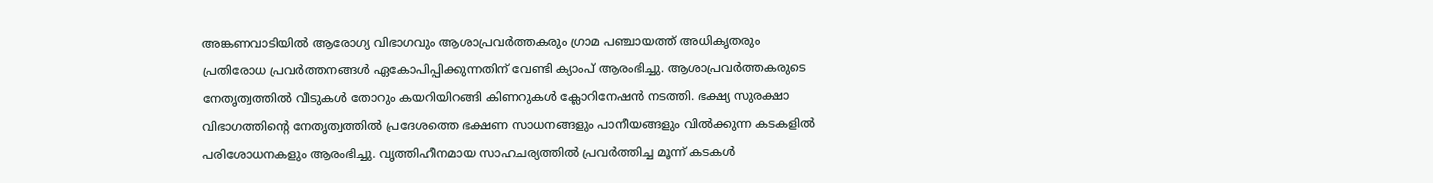അങ്കണവാടിയിൽ ആരോഗ്യ വിഭാഗവും ആശാപ്രവർത്തകരും ഗ്രാമ പഞ്ചായത്ത് അധികൃതരും പ്രതിരോധ പ്രവർത്തനങ്ങൾ ഏകോപിപ്പിക്കുന്നതിന് വേണ്ടി ക്യാംപ് ആരംഭിച്ചു. ആശാപ്രവർത്തകരുടെ നേതൃത്വത്തിൽ വീടുകൾ തോറും കയറിയിറങ്ങി കിണറുകൾ ക്ലോറിനേഷൻ നടത്തി. ഭക്ഷ്യ സുരക്ഷാ വിഭാഗത്തിൻ്റെ നേതൃത്വത്തിൽ പ്രദേശത്തെ ഭക്ഷണ സാധനങ്ങളും പാനീയങ്ങളും വിൽക്കുന്ന കടകളിൽ പരിശോധനകളും ആരംഭിച്ചു. വൃത്തിഹീനമായ സാഹചര്യത്തിൽ പ്രവർത്തിച്ച മൂന്ന് കടകൾ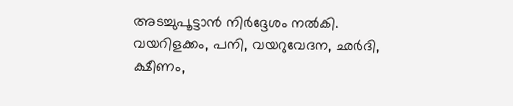അടച്ചുപൂട്ടാൻ നിർദ്ദേശം നൽകി.
വയറിളക്കം, പനി, വയറുവേദന, ഛർദി, ക്ഷീണം,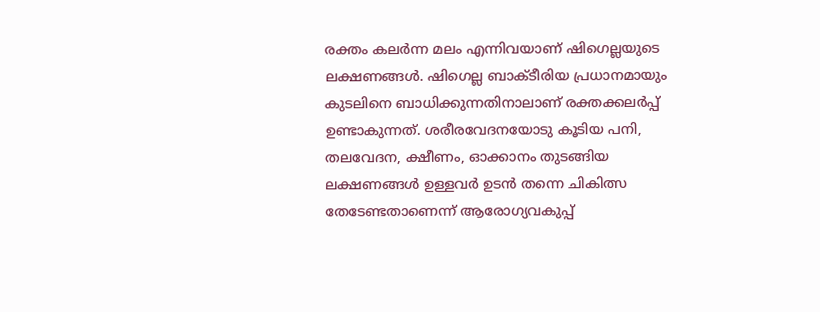രക്തം കലർന്ന മലം എന്നിവയാണ് ഷിഗെല്ലയുടെ ലക്ഷണങ്ങൾ. ഷിഗെല്ല ബാക്ടീരിയ പ്രധാനമായും കുടലിനെ ബാധിക്കുന്നതിനാലാണ് രക്തക്കലർപ്പ് ഉണ്ടാകുന്നത്. ശരീരവേദനയോടു കൂടിയ പനി, തലവേദന, ക്ഷീണം, ഓക്കാനം തുടങ്ങിയ ലക്ഷണങ്ങൾ ഉള്ളവർ ഉടൻ തന്നെ ചികിത്സ തേടേണ്ടതാണെന്ന് ആരോഗ്യവകുപ്പ്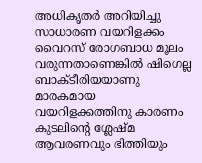അധികൃതർ അറിയിച്ചു
സാധാരണ വയറിളക്കം വൈറസ് രോഗബാധ മൂലം വരുന്നതാണെങ്കിൽ ഷിഗെല്ല ബാക്ടീരിയയാണു മാരകമായ വയറിളക്കത്തിനു കാരണം കുടലിന്റെ ശ്ലേഷ്മ ആവരണവും ഭിത്തിയും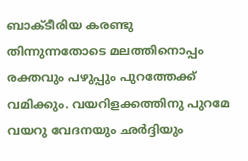ബാക്ടീരിയ കരണ്ടു തിന്നുന്നതോടെ മലത്തിനൊപ്പം രക്തവും പഴുപ്പും പുറത്തേക്ക് വമിക്കും. വയറിളക്കത്തിനു പുറമേ വയറു വേദനയും ഛർദ്ദിയും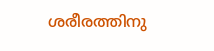ശരീരത്തിനു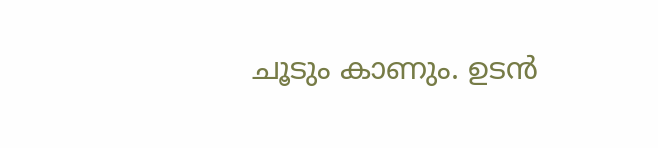ചൂടും കാണും. ഉടൻ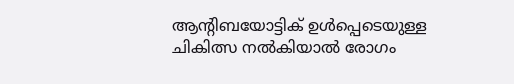ആന്റിബയോട്ടിക് ഉൾപ്പെടെയുള്ള ചികിത്സ നൽകിയാൽ രോഗം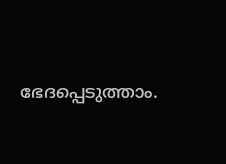ഭേദപ്പെടുത്താം.